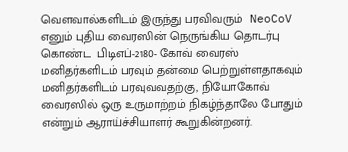வௌவால்களிடம் இருந்து பரவிவரும்  NeoCoV எனும் புதிய வைரஸின் நெருங்கிய தொடர்பு கொண்ட  பிடிஎப்-2180- கோவ் வைரஸ் மனிதர்களிடம் பரவும் தன்மை பெற்றுள்ளதாகவும் மனிதர்களிடம் பரவுவவதற்கு, நியோகோவ் வைரஸில் ஒரு உருமாற்றம் நிகழ்ந்தாலே போதும் என்றும் ஆராய்ச்சியாளர் கூறுகின்றனர்.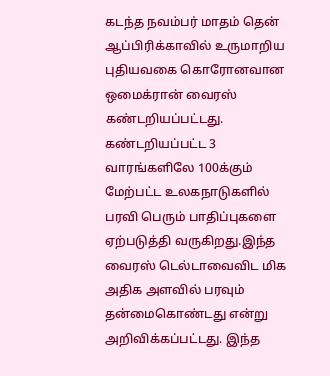கடந்த நவம்பர் மாதம் தென் ஆப்பிரிக்காவில் உருமாறிய புதியவகை கொரோனவான ஒமைக்ரான் வைரஸ் கண்டறியப்பட்டது. கண்டறியப்பட்ட 3 வாரங்களிலே 100க்கும் மேற்பட்ட உலகநாடுகளில் பரவி பெரும் பாதிப்புகளை ஏற்படுத்தி வருகிறது.இந்த வைரஸ் டெல்டாவைவிட மிக அதிக அளவில் பரவும் தன்மைகொண்டது என்று அறிவிக்கப்பட்டது. இந்த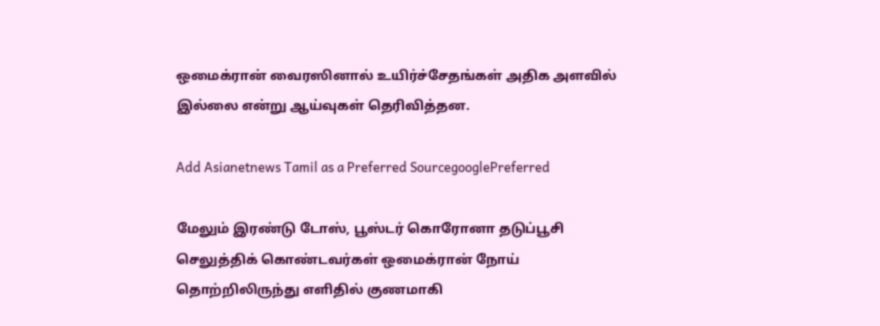ஒமைக்ரான் வைரஸினால் உயிர்ச்சேதங்கள் அதிக அளவில் இல்லை என்று ஆய்வுகள் தெரிவித்தன.

Add Asianetnews Tamil as a Preferred SourcegooglePreferred

மேலும் இரண்டு டோஸ், பூஸ்டர் கொரோனா தடுப்பூசி செலுத்திக் கொண்டவர்கள் ஒமைக்ரான் நோய் தொற்றிலிருந்து எளிதில் குணமாகி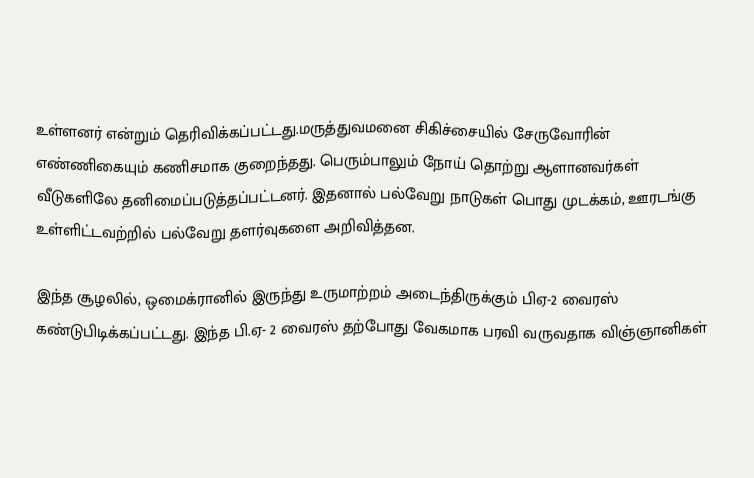உள்ளனர் என்றும் தெரிவிக்கப்பட்டது.மருத்துவமனை சிகிச்சையில் சேருவோரின் எண்ணிகையும் கணிசமாக குறைந்தது. பெரும்பாலும் நோய் தொற்று ஆளானவர்கள் வீடுகளிலே தனிமைப்படுத்தப்பட்டனர். இதனால் பல்வேறு நாடுகள் பொது முடக்கம், ஊரடங்கு உள்ளிட்டவற்றில் பல்வேறு தளர்வுகளை அறிவித்தன.

இந்த சூழலில், ஒமைக்ரானில் இருந்து உருமாற்றம் அடைந்திருக்கும் பிஏ-2 வைரஸ் கண்டுபிடிக்கப்பட்டது. இந்த பி.ஏ- 2 வைரஸ் தற்போது வேகமாக பரவி வருவதாக விஞ்ஞானிகள்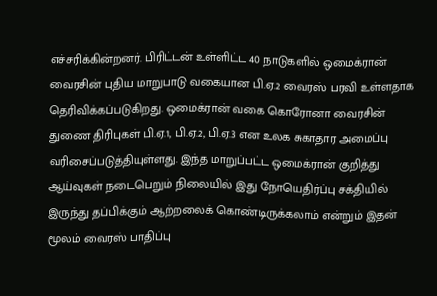எச்சரிக்கின்றனர். பிரிட்டன் உள்ளிட்ட 40 நாடுகளில் ஒமைக்ரான் வைரசின் புதிய மாறுபாடு வகையான பி.ஏ.2 வைரஸ் பரவி உள்ளதாக தெரிவிக்கப்படுகிறது. ஒமைக்ரான் வகை கொரோனா வைரசின் துணை திரிபுகள் பி.ஏ.1, பி.ஏ.2, பி.ஏ.3 என உலக சுகாதார அமைப்பு வரிசைப்படுத்தியுள்ளது. இந்த மாறுப்பட்ட ஒமைக்ரான் குறித்து ஆய்வுகள் நடைபெறும் நிலையில் இது நோயெதிர்ப்பு சக்தியில் இருந்து தப்பிக்கும் ஆற்றலைக் கொண்டிருக்கலாம் என்றும் இதன் மூலம் வைரஸ் பாதிப்பு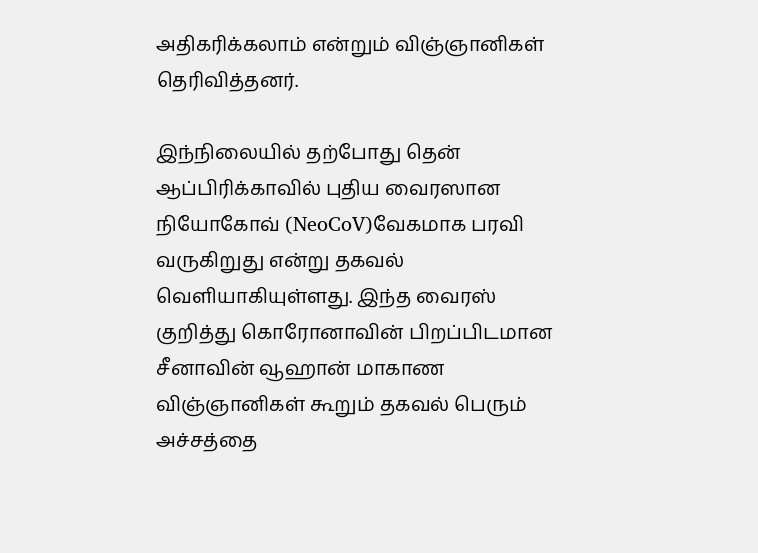அதிகரிக்கலாம் என்றும் விஞ்ஞானிகள் தெரிவித்தனர்.

இந்நிலையில் தற்போது தென் ஆப்பிரிக்காவில் புதிய வைரஸான நியோகோவ் (NeoCoV)வேகமாக பரவி வருகிறுது என்று தகவல் வெளியாகியுள்ளது. இந்த வைரஸ் குறித்து கொரோனாவின் பிறப்பிடமான சீனாவின் வூஹான் மாகாண விஞ்ஞானிகள் கூறும் தகவல் பெரும் அச்சத்தை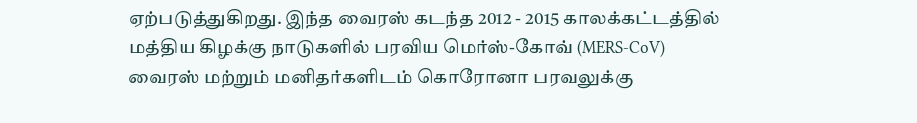ஏற்படுத்துகிறது. இந்த வைரஸ் கடந்த 2012 - 2015 காலக்கட்டத்தில் மத்திய கிழக்கு நாடுகளில் பரவிய மெர்ஸ்-கோவ் (MERS-CoV) வைரஸ் மற்றும் மனிதர்களிடம் கொரோனா பரவலுக்கு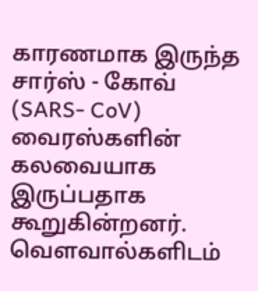காரணமாக இருந்த சார்ஸ் - கோவ் (SARS- CoV) வைரஸ்களின் கலவையாக இருப்பதாக கூறுகின்றனர். வௌவால்களிடம்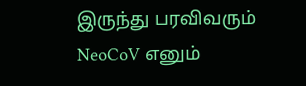இருந்து பரவிவரும் NeoCoV எனும்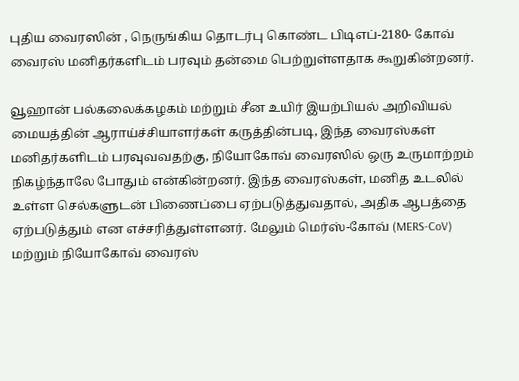புதிய வைரஸின் , நெருங்கிய தொடர்பு கொண்ட பிடிஎப்-2180- கோவ் வைரஸ் மனிதர்களிடம் பரவும் தன்மை பெற்றுள்ளதாக கூறுகின்றனர்.

வூஹான் பல்கலைக்கழகம் மற்றும் சீன உயிர் இயற்பியல் அறிவியல் மையத்தின் ஆராய்ச்சியாளர்கள் கருத்தின்படி, இந்த வைரஸ்கள் மனிதர்களிடம் பரவுவவதற்கு, நியோகோவ் வைரஸில் ஒரு உருமாற்றம் நிகழ்ந்தாலே போதும் என்கின்றனர். இந்த வைரஸ்கள், மனித உடலில் உள்ள செல்களுடன் பிணைப்பை ஏற்படுத்துவதால், அதிக ஆபத்தை ஏற்படுத்தும் என எச்சரித்துள்ளனர். மேலும் மெர்ஸ்-கோவ் (MERS-CoV) மற்றும் நியோகோவ் வைரஸ்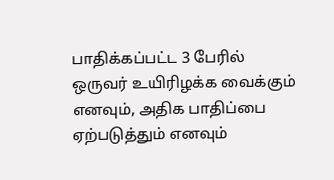பாதிக்கப்பட்ட 3 பேரில் ஒருவர் உயிரிழக்க வைக்கும் எனவும், அதிக பாதிப்பை ஏற்படுத்தும் எனவும்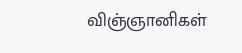விஞ்ஞானிகள்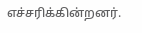எச்சரிக்கின்றனர்.